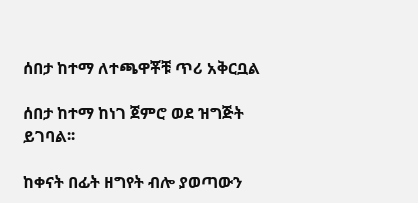ሰበታ ከተማ ለተጫዋቾቹ ጥሪ አቅርቧል

ሰበታ ከተማ ከነገ ጀምሮ ወደ ዝግጅት ይገባል፡፡

ከቀናት በፊት ዘግየት ብሎ ያወጣውን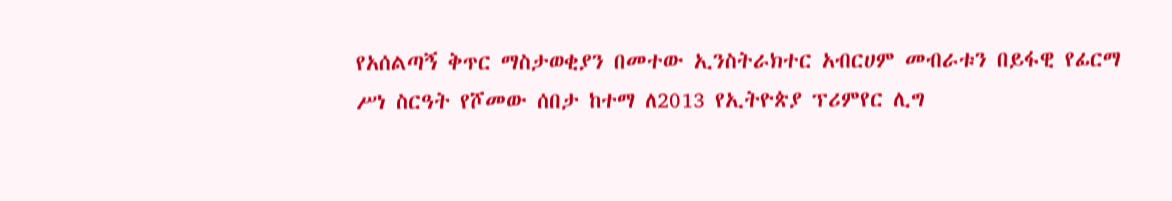የአሰልጣኝ ቅጥር ማስታወቂያን በመተው ኢንስትራክተር አብርሀም መብራቱን በይፋዊ የፊርማ ሥነ ስርዓት የሾመው ሰበታ ከተማ ለ2013 የኢትዮጵያ ፕሪምየር ሊግ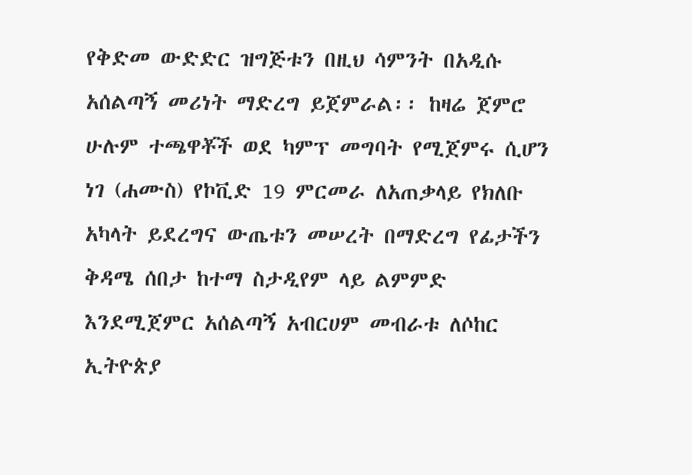የቅድመ ውድድር ዝግጅቱን በዚህ ሳምንት በአዲሱ አሰልጣኝ መሪነት ማድረግ ይጀምራል፡፡ ከዛሬ ጀምሮ ሁሉም ተጫዋቾች ወደ ካምፕ መግባት የሚጀምሩ ሲሆን ነገ (ሐሙስ) የኮቪድ 19 ምርመራ ለአጠቃላይ የክለቡ አካላት ይደረግና ውጤቱን መሠረት በማድረግ የፊታችን ቅዳሜ ሰበታ ከተማ ስታዲየም ላይ ልምምድ እንደሚጀምር አሰልጣኝ አብርሀም መብራቱ ለሶከር ኢትዮጵያ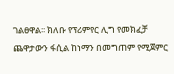ገልፀዋል፡፡ ክለቡ የፕሪምየር ሊግ የመክፈቻ ጨዋታውን ፋሲል ከነማን በመግጠም የሚጀምር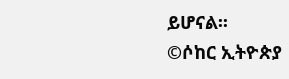ይሆናል፡፡
©ሶከር ኢትዮጵያ